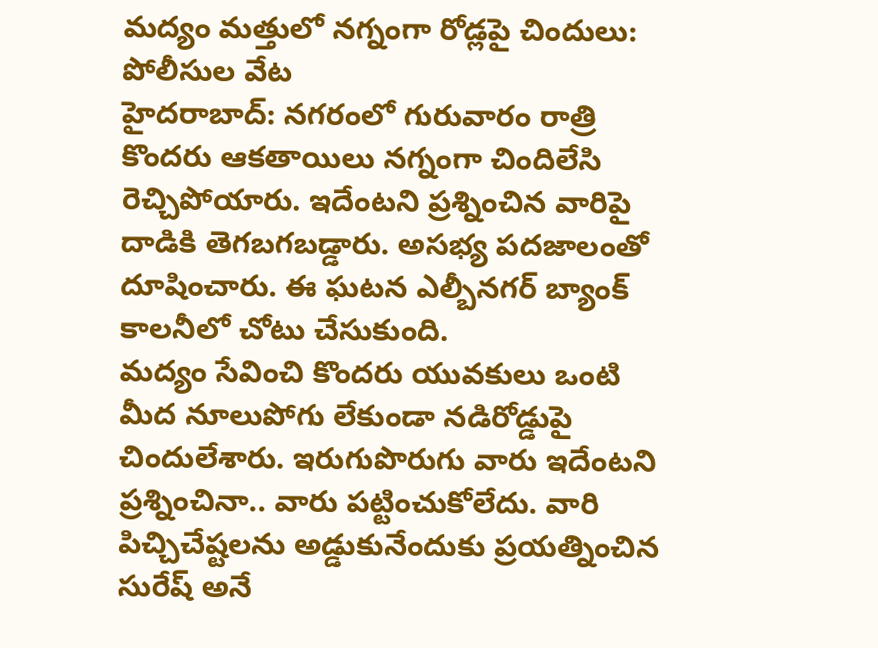మద్యం మత్తులో నగ్నంగా రోడ్లపై చిందులు: పోలీసుల వేట
హైదరాబాద్: నగరంలో గురువారం రాత్రి కొందరు ఆకతాయిలు నగ్నంగా చిందిలేసి రెచ్చిపోయారు. ఇదేంటని ప్రశ్నించిన వారిపై దాడికి తెగబగబడ్డారు. అసభ్య పదజాలంతో దూషించారు. ఈ ఘటన ఎల్బీనగర్ బ్యాంక్ కాలనీలో చోటు చేసుకుంది.
మద్యం సేవించి కొందరు యువకులు ఒంటి మీద నూలుపోగు లేకుండా నడిరోడ్డుపై చిందులేశారు. ఇరుగుపొరుగు వారు ఇదేంటని ప్రశ్నించినా.. వారు పట్టించుకోలేదు. వారి పిచ్చిచేష్టలను అడ్డుకునేందుకు ప్రయత్నించిన సురేష్ అనే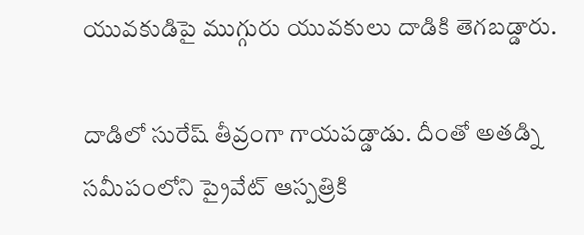యువకుడిపై ముగ్గురు యువకులు దాడికి తెగబడ్డారు.

దాడిలో సురేష్ తీవ్రంగా గాయపడ్డాడు. దీంతో అతడ్ని సమీపంలోని ప్రైవేట్ ఆస్పత్రికి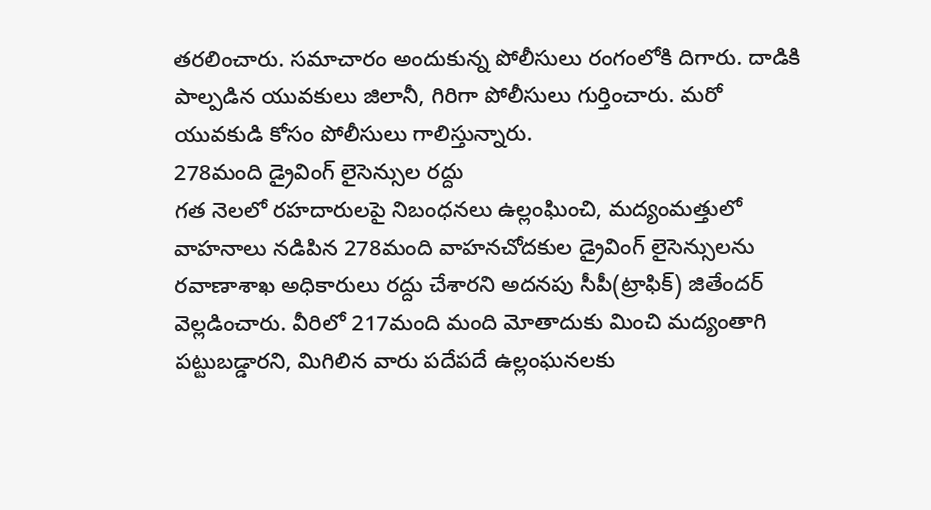తరలించారు. సమాచారం అందుకున్న పోలీసులు రంగంలోకి దిగారు. దాడికి పాల్పడిన యువకులు జిలానీ, గిరిగా పోలీసులు గుర్తించారు. మరో యువకుడి కోసం పోలీసులు గాలిస్తున్నారు.
278మంది డ్రైవింగ్ లైసెన్సుల రద్దు
గత నెలలో రహదారులపై నిబంధనలు ఉల్లంఘించి, మద్యంమత్తులో వాహనాలు నడిపిన 278మంది వాహనచోదకుల డ్రైవింగ్ లైసెన్సులను రవాణాశాఖ అధికారులు రద్దు చేశారని అదనపు సీపీ(ట్రాఫిక్) జితేందర్ వెల్లడించారు. వీరిలో 217మంది మంది మోతాదుకు మించి మద్యంతాగి పట్టుబడ్డారని, మిగిలిన వారు పదేపదే ఉల్లంఘనలకు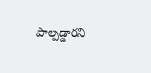పాల్పడ్డారని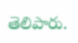తెలిపారు.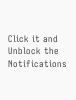Click it and Unblock the Notifications